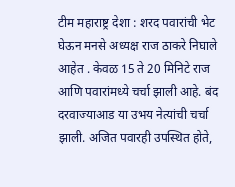टीम महाराष्ट्र देशा : शरद पवारांची भेट घेऊन मनसे अध्यक्ष राज ठाकरे निघाले आहेत . केवळ 15 ते 20 मिनिटे राज आणि पवारांमध्ये चर्चा झाली आहे. बंद दरवाज्याआड या उभय नेत्यांची चर्चा झाली. अजित पवारही उपस्थित होते,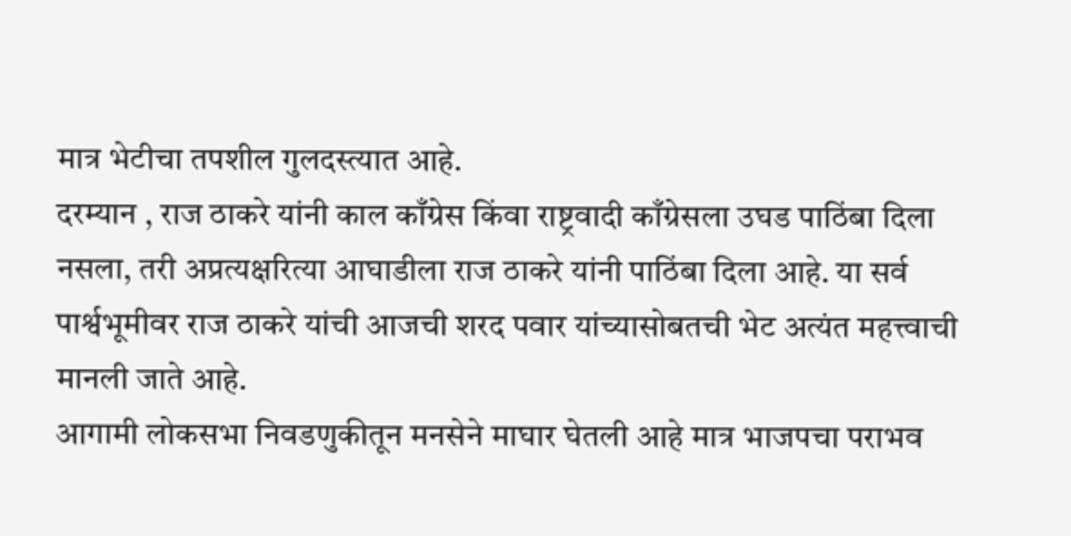मात्र भेटीचा तपशील गुलदस्त्यात आहे.
दरम्यान , राज ठाकरे यांनी काल काँग्रेस किंवा राष्ट्रवादी काँग्रेसला उघड पाठिंबा दिला नसला, तरी अप्रत्यक्षरित्या आघाडीला राज ठाकरे यांनी पाठिंबा दिला आहे. या सर्व पार्श्वभूमीवर राज ठाकरे यांची आजची शरद पवार यांच्यासोबतची भेट अत्यंत महत्त्वाची मानली जाते आहे.
आगामी लोकसभा निवडणुकीतून मनसेने माघार घेतली आहे मात्र भाजपचा पराभव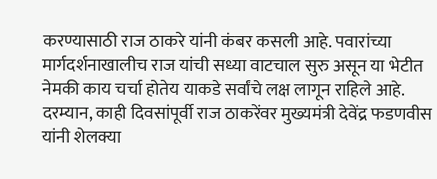करण्यासाठी राज ठाकरे यांनी कंबर कसली आहे. पवारांच्या मार्गदर्शनाखालीच राज यांची सध्या वाटचाल सुरु असून या भेटीत नेमकी काय चर्चा होतेय याकडे सर्वांचे लक्ष लागून राहिले आहे.
दरम्यान, काही दिवसांपूर्वी राज ठाकरेंवर मुख्यमंत्री देवेंद्र फडणवीस यांनी शेलक्या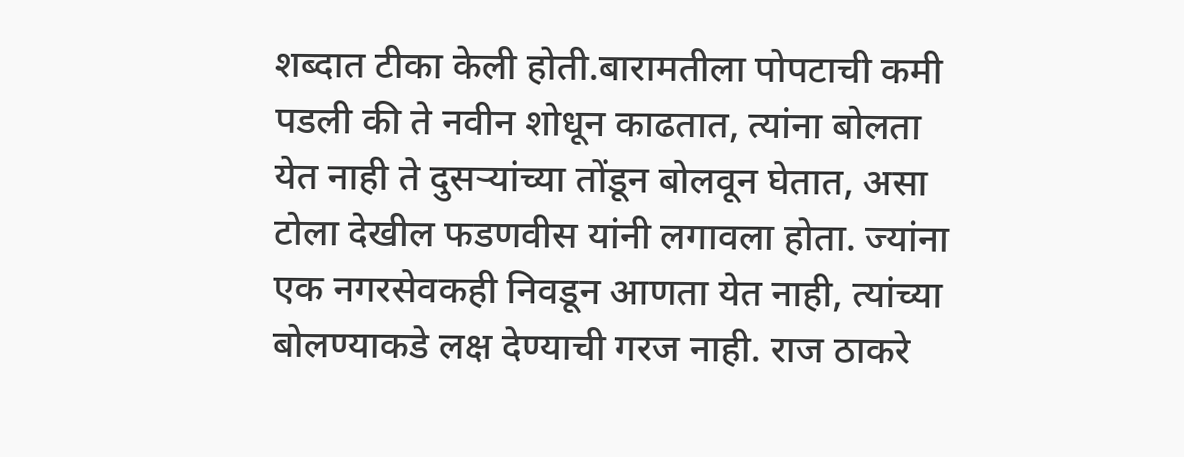शब्दात टीका केली होती.बारामतीला पोपटाची कमी पडली की ते नवीन शोधून काढतात, त्यांना बोलता येत नाही ते दुसऱ्यांच्या तोंडून बोलवून घेतात, असा टोला देखील फडणवीस यांनी लगावला होता. ज्यांना एक नगरसेवकही निवडून आणता येत नाही, त्यांच्या बोलण्याकडे लक्ष देण्याची गरज नाही. राज ठाकरे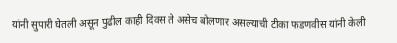यांनी सुपारी घेतली असून पुढील काही दिवस ते असेच बोलणार असल्याची टीका फडणवीस यांनी केली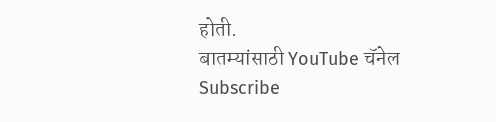होती.
बातम्यांसाठी YouTube चॅनेल Subscribe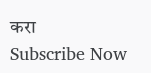करा
Subscribe Now